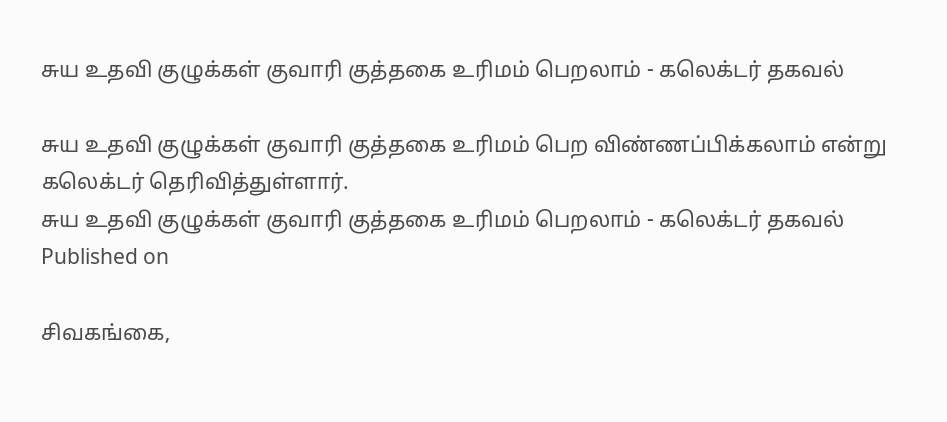சுய உதவி குழுக்கள் குவாரி குத்தகை உரிமம் பெறலாம் - கலெக்டர் தகவல்

சுய உதவி குழுக்கள் குவாரி குத்தகை உரிமம் பெற விண்ணப்பிக்கலாம் என்று கலெக்டர் தெரிவித்துள்ளார்.
சுய உதவி குழுக்கள் குவாரி குத்தகை உரிமம் பெறலாம் - கலெக்டர் தகவல்
Published on

சிவகங்கை,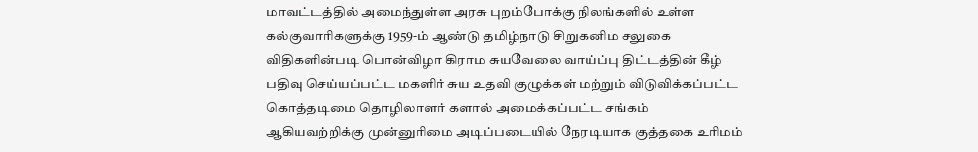மாவட்டத்தில் அமைந்துள்ள அரசு புறம்போக்கு நிலங்களில் உள்ள கல்குவாரிகளுக்கு 1959-ம் ஆண்டு தமிழ்நாடு சிறுகனிம சலுகை விதிகளின்படி பொன்விழா கிராம சுயவேலை வாய்ப்பு திட்டத்தின் கீழ் பதிவு செய்யப்பட்ட மகளிர் சுய உதவி குழுக்கள் மற்றும் விடுவிக்கப்பட்ட கொத்தடிமை தொழிலாளர் களால் அமைக்கப்பட்ட சங்கம் ஆகியவற்றிக்கு முன்னுரிமை அடிப்படையில் நேரடியாக குத்தகை உரிமம்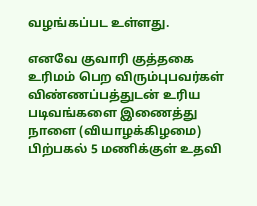வழங்கப்பட உள்ளது.

எனவே குவாரி குத்தகை உரிமம் பெற விரும்புபவர்கள் விண்ணப்பத்துடன் உரிய படிவங்களை இணைத்து நாளை (வியாழக்கிழமை) பிற்பகல் 5 மணிக்குள் உதவி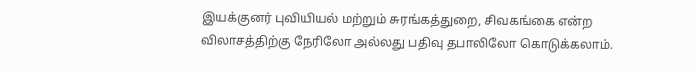இயக்குனர் புவியியல் மற்றும் சுரங்கத்துறை, சிவகங்கை என்ற விலாசத்திற்கு நேரிலோ அல்லது பதிவு தபாலிலோ கொடுக்கலாம்.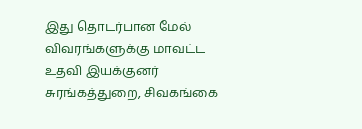இது தொடர்பான மேல் விவரங்களுக்கு மாவட்ட உதவி இயக்குனர் சுரங்கத்துறை, சிவகங்கை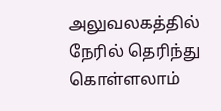அலுவலகத்தில் நேரில் தெரிந்து கொள்ளலாம்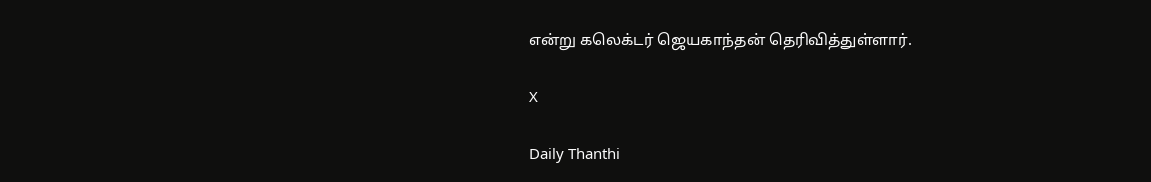என்று கலெக்டர் ஜெயகாந்தன் தெரிவித்துள்ளார்.

X

Daily Thanthi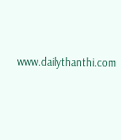www.dailythanthi.com